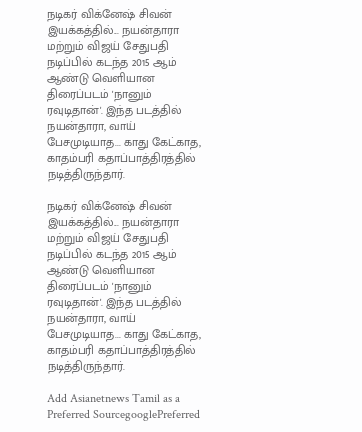நடிகர் விக்னேஷ் சிவன் இயக்கத்தில்... நயன்தாரா மற்றும் விஜய் சேதுபதி நடிப்பில் கடந்த 2015 ஆம் ஆண்டு வெளியான திரைப்படம் 'நானும் ரவுடிதான்'. இந்த படத்தில் நயன்தாரா, வாய் பேசமுடியாத... காது கேட்காத, காதம்பரி கதாப்பாத்திரத்தில் நடித்திருந்தார்.

நடிகர் விக்னேஷ் சிவன் இயக்கத்தில்... நயன்தாரா மற்றும் விஜய் சேதுபதி நடிப்பில் கடந்த 2015 ஆம் ஆண்டு வெளியான திரைப்படம் 'நானும் ரவுடிதான்'. இந்த படத்தில் நயன்தாரா, வாய் பேசமுடியாத... காது கேட்காத, காதம்பரி கதாப்பாத்திரத்தில் நடித்திருந்தார்.

Add Asianetnews Tamil as a Preferred SourcegooglePreferred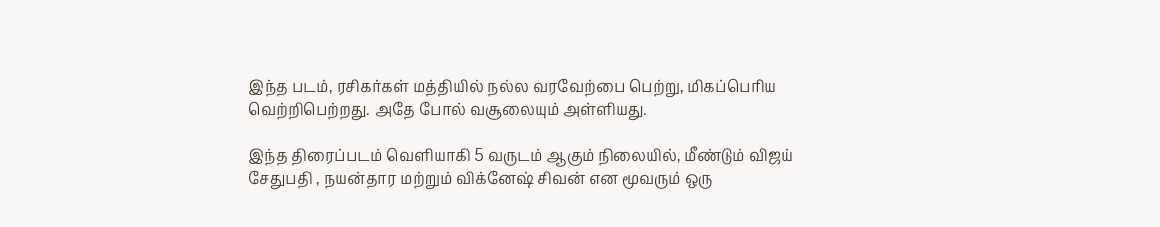இந்த படம், ரசிகர்கள் மத்தியில் நல்ல வரவேற்பை பெற்று, மிகப்பெரிய வெற்றிபெற்றது. அதே போல் வசூலையும் அள்ளியது.

இந்த திரைப்படம் வெளியாகி 5 வருடம் ஆகும் நிலையில், மீண்டும் விஜய் சேதுபதி , நயன்தார மற்றும் விக்னேஷ் சிவன் என மூவரும் ஒரு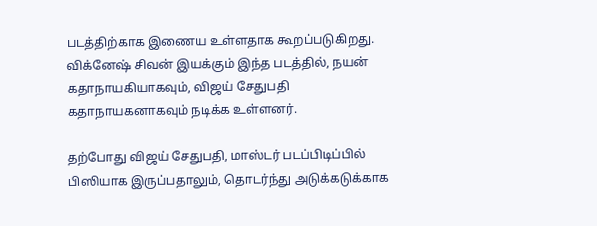படத்திற்காக இணைய உள்ளதாக கூறப்படுகிறது. விக்னேஷ் சிவன் இயக்கும் இந்த படத்தில், நயன் கதாநாயகியாகவும், விஜய் சேதுபதி கதாநாயகனாகவும் நடிக்க உள்ளனர்.

தற்போது விஜய் சேதுபதி, மாஸ்டர் படப்பிடிப்பில் பிஸியாக இருப்பதாலும், தொடர்ந்து அடுக்கடுக்காக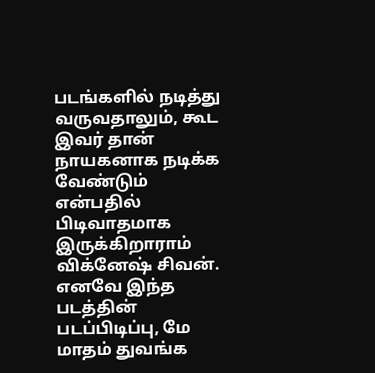படங்களில் நடித்து வருவதாலும், கூட இவர் தான் நாயகனாக நடிக்க வேண்டும் என்பதில் பிடிவாதமாக இருக்கிறாராம் விக்னேஷ் சிவன். எனவே இந்த படத்தின் படப்பிடிப்பு, மே மாதம் துவங்க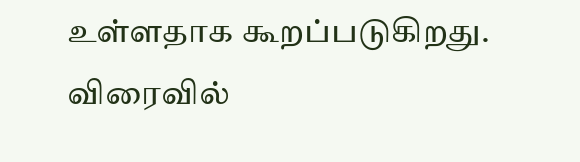உள்ளதாக கூறப்படுகிறது. விரைவில்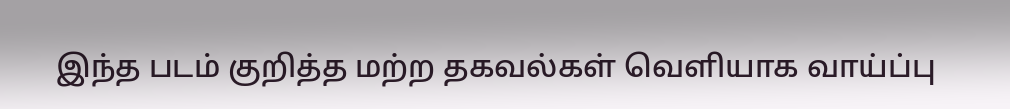இந்த படம் குறித்த மற்ற தகவல்கள் வெளியாக வாய்ப்பு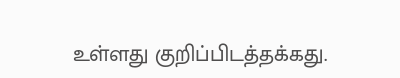உள்ளது குறிப்பிடத்தக்கது.